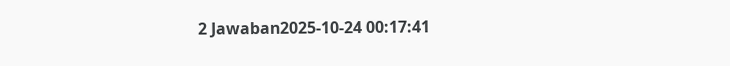2 Jawaban2025-10-24 00:17:41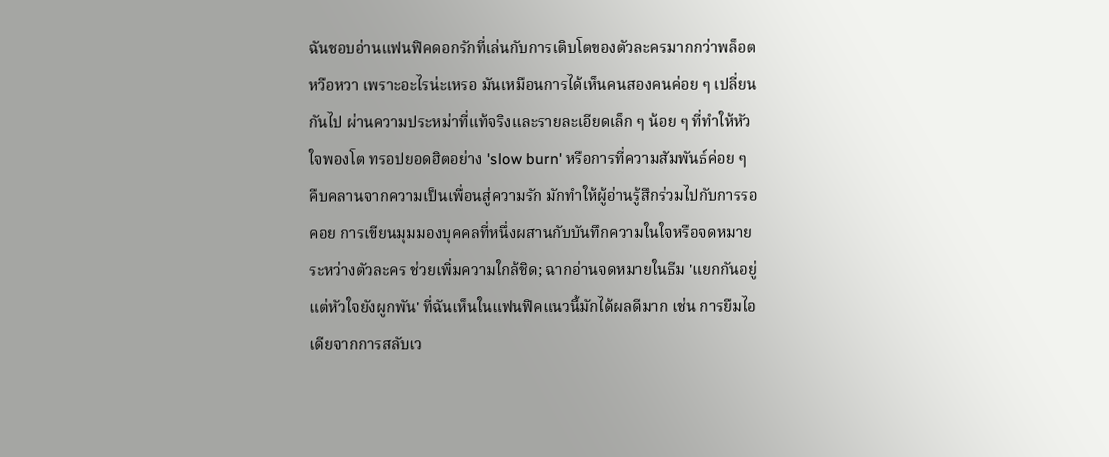ฉันชอบอ่านแฟนฟิคดอกรักที่เล่นกับการเติบโตของตัวละครมากกว่าพล็อตหวือหวา เพราะอะไรน่ะเหรอ มันเหมือนการได้เห็นคนสองคนค่อย ๆ เปลี่ยนกันไป ผ่านความประหม่าที่แท้จริงและรายละเอียดเล็ก ๆ น้อย ๆ ที่ทำให้หัวใจพองโต ทรอปยอดฮิตอย่าง 'slow burn' หรือการที่ความสัมพันธ์ค่อย ๆ คืบคลานจากความเป็นเพื่อนสู่ความรัก มักทำให้ผู้อ่านรู้สึกร่วมไปกับการรอคอย การเขียนมุมมองบุคคลที่หนึ่งผสานกับบันทึกความในใจหรือจดหมายระหว่างตัวละคร ช่วยเพิ่มความใกล้ชิด; ฉากอ่านจดหมายในธีม 'แยกกันอยู่แต่หัวใจยังผูกพัน' ที่ฉันเห็นในแฟนฟิคแนวนี้มักได้ผลดีมาก เช่น การยืมไอเดียจากการสลับเว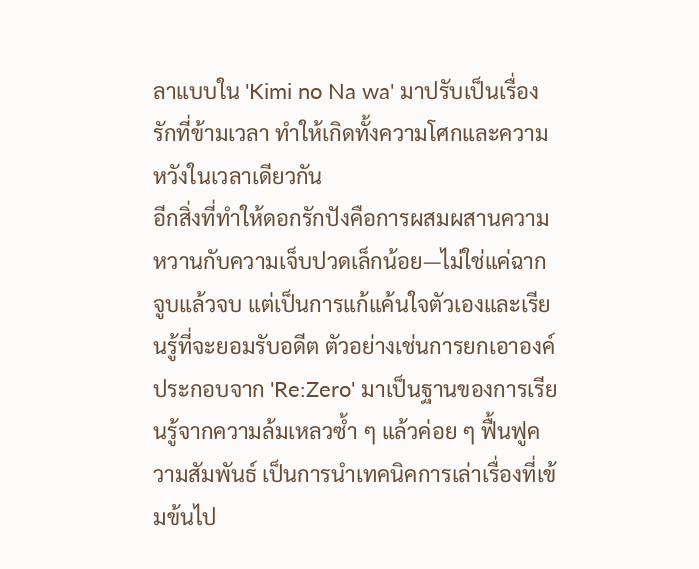ลาแบบใน 'Kimi no Na wa' มาปรับเป็นเรื่องรักที่ข้ามเวลา ทำให้เกิดทั้งความโศกและความหวังในเวลาเดียวกัน
อีกสิ่งที่ทำให้ดอกรักปังคือการผสมผสานความหวานกับความเจ็บปวดเล็กน้อย—ไม่ใช่แค่ฉากจูบแล้วจบ แต่เป็นการแก้แค้นใจตัวเองและเรียนรู้ที่จะยอมรับอดีต ตัวอย่างเช่นการยกเอาองค์ประกอบจาก 'Re:Zero' มาเป็นฐานของการเรียนรู้จากความล้มเหลวซ้ำ ๆ แล้วค่อย ๆ ฟื้นฟูความสัมพันธ์ เป็นการนำเทคนิคการเล่าเรื่องที่เข้มข้นไป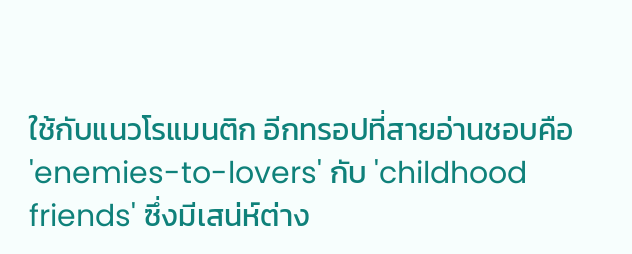ใช้กับแนวโรแมนติก อีกทรอปที่สายอ่านชอบคือ 'enemies-to-lovers' กับ 'childhood friends' ซึ่งมีเสน่ห์ต่าง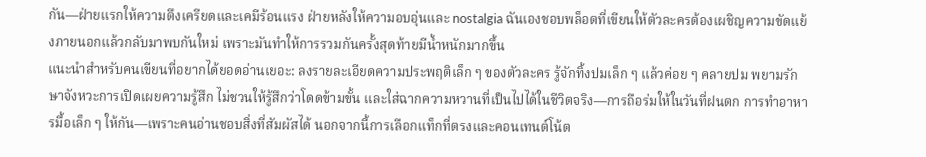กัน—ฝ่ายแรกให้ความตึงเครียดและเคมีร้อนแรง ฝ่ายหลังให้ความอบอุ่นและ nostalgia ฉันเองชอบพล็อตที่เขียนให้ตัวละครต้องเผชิญความขัดแย้งภายนอกแล้วกลับมาพบกันใหม่ เพราะมันทำให้การรวมกันครั้งสุดท้ายมีน้ำหนักมากขึ้น
แนะนำสำหรับคนเขียนที่อยากได้ยอดอ่านเยอะ: ลงรายละเอียดความประพฤติเล็ก ๆ ของตัวละคร รู้จักทิ้งปมเล็ก ๆ แล้วค่อย ๆ คลายปม พยามรักษาจังหวะการเปิดเผยความรู้สึก ไม่ชวนให้รู้สึกว่าโดดข้ามขั้น และใส่ฉากความหวานที่เป็นไปได้ในชีวิตจริง—การถือร่มให้ในวันที่ฝนตก การทำอาหารมื้อเล็ก ๆ ให้กัน—เพราะคนอ่านชอบสิ่งที่สัมผัสได้ นอกจากนี้การเลือกแท็กที่ตรงและคอนเทนต์โน้ต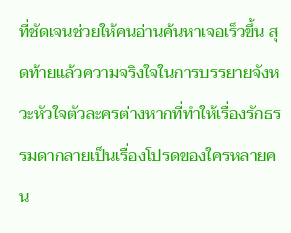ที่ชัดเจนช่วยให้คนอ่านค้นหาเจอเร็วขึ้น สุดท้ายแล้วความจริงใจในการบรรยายจังหวะหัวใจตัวละครต่างหากที่ทำให้เรื่องรักธรรมดากลายเป็นเรื่องโปรดของใครหลายคน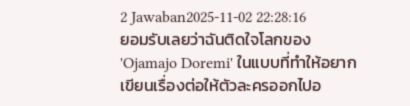2 Jawaban2025-11-02 22:28:16
ยอมรับเลยว่าฉันติดใจโลกของ 'Ojamajo Doremi' ในแบบที่ทำให้อยากเขียนเรื่องต่อให้ตัวละครออกไปอ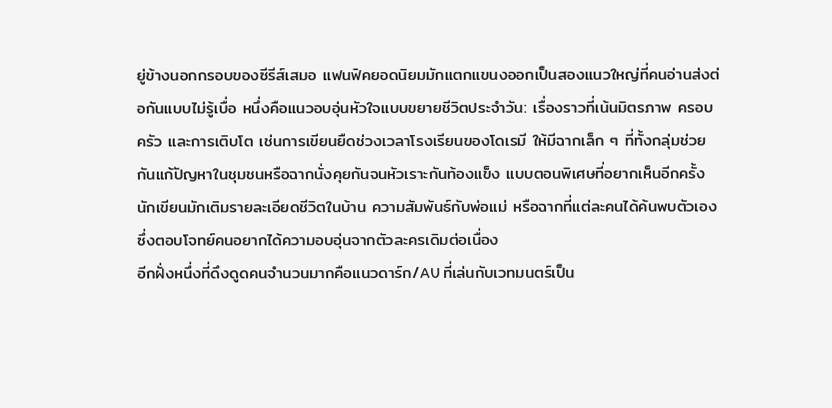ยู่ข้างนอกกรอบของซีรีส์เสมอ แฟนฟิคยอดนิยมมักแตกแขนงออกเป็นสองแนวใหญ่ที่คนอ่านส่งต่อกันแบบไม่รู้เบื่อ หนึ่งคือแนวอบอุ่นหัวใจแบบขยายชีวิตประจำวัน: เรื่องราวที่เน้นมิตรภาพ ครอบครัว และการเติบโต เช่นการเขียนยืดช่วงเวลาโรงเรียนของโดเรมี ให้มีฉากเล็ก ๆ ที่ทั้งกลุ่มช่วยกันแก้ปัญหาในชุมชนหรือฉากนั่งคุยกันจนหัวเราะกันท้องแข็ง แบบตอนพิเศษที่อยากเห็นอีกครั้ง นักเขียนมักเติมรายละเอียดชีวิตในบ้าน ความสัมพันธ์กับพ่อแม่ หรือฉากที่แต่ละคนได้ค้นพบตัวเอง ซึ่งตอบโจทย์คนอยากได้ความอบอุ่นจากตัวละครเดิมต่อเนื่อง
อีกฝั่งหนึ่งที่ดึงดูดคนจำนวนมากคือแนวดาร์ก/AU ที่เล่นกับเวทมนตร์เป็น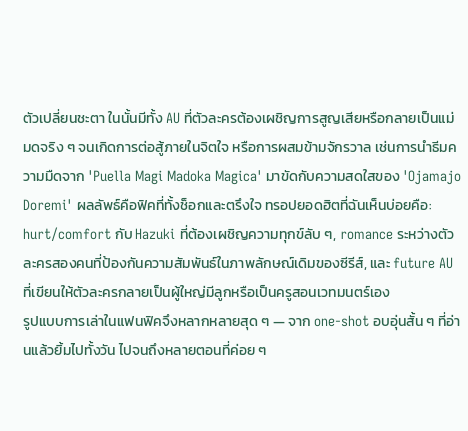ตัวเปลี่ยนชะตา ในนั้นมีทั้ง AU ที่ตัวละครต้องเผชิญการสูญเสียหรือกลายเป็นแม่มดจริง ๆ จนเกิดการต่อสู้ภายในจิตใจ หรือการผสมข้ามจักรวาล เช่นการนำธีมความมืดจาก 'Puella Magi Madoka Magica' มาขัดกับความสดใสของ 'Ojamajo Doremi' ผลลัพธ์คือฟิคที่ทั้งช็อกและตรึงใจ ทรอปยอดฮิตที่ฉันเห็นบ่อยคือ: hurt/comfort กับ Hazuki ที่ต้องเผชิญความทุกข์ลับ ๆ, romance ระหว่างตัวละครสองคนที่ป้องกันความสัมพันธ์ในภาพลักษณ์เดิมของซีรีส์, และ future AU ที่เขียนให้ตัวละครกลายเป็นผู้ใหญ่มีลูกหรือเป็นครูสอนเวทมนตร์เอง
รูปแบบการเล่าในแฟนฟิคจึงหลากหลายสุด ๆ — จาก one-shot อบอุ่นสั้น ๆ ที่อ่านแล้วยิ้มไปทั้งวัน ไปจนถึงหลายตอนที่ค่อย ๆ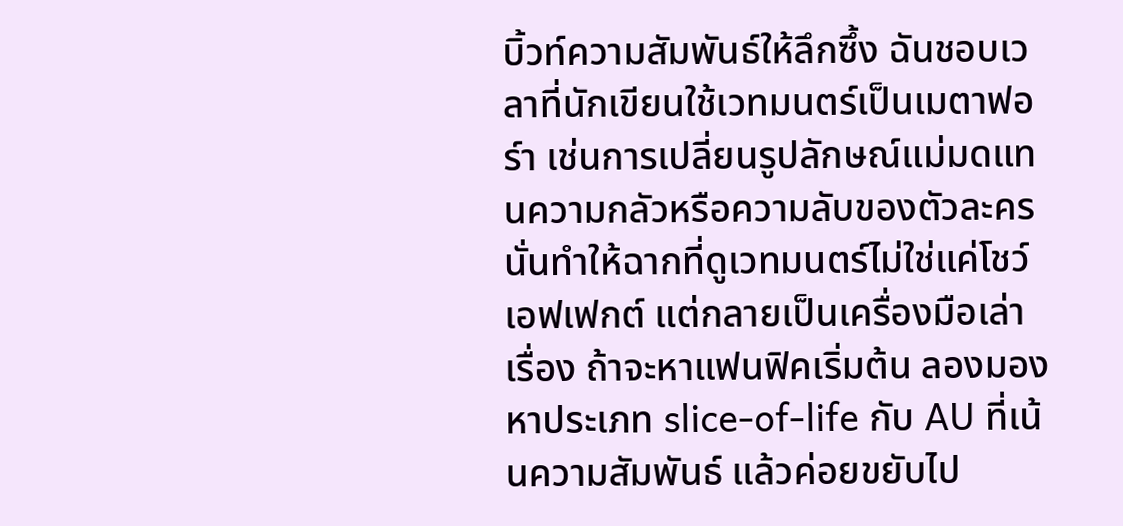บิ้วท์ความสัมพันธ์ให้ลึกซึ้ง ฉันชอบเวลาที่นักเขียนใช้เวทมนตร์เป็นเมตาฟอร์า เช่นการเปลี่ยนรูปลักษณ์แม่มดแทนความกลัวหรือความลับของตัวละคร นั่นทำให้ฉากที่ดูเวทมนตร์ไม่ใช่แค่โชว์เอฟเฟกต์ แต่กลายเป็นเครื่องมือเล่าเรื่อง ถ้าจะหาแฟนฟิคเริ่มต้น ลองมองหาประเภท slice-of-life กับ AU ที่เน้นความสัมพันธ์ แล้วค่อยขยับไป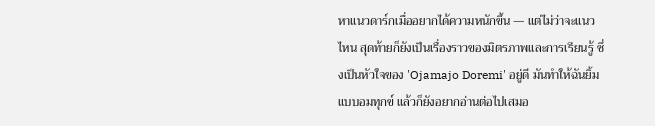หาแนวดาร์กเมื่ออยากได้ความหนักขึ้น — แต่ไม่ว่าจะแนวไหน สุดท้ายก็ยังเป็นเรื่องราวของมิตรภาพและการเรียนรู้ ซึ่งเป็นหัวใจของ 'Ojamajo Doremi' อยู่ดี มันทำให้ฉันยิ้มแบบอมทุกข์ แล้วก็ยังอยากอ่านต่อไปเสมอ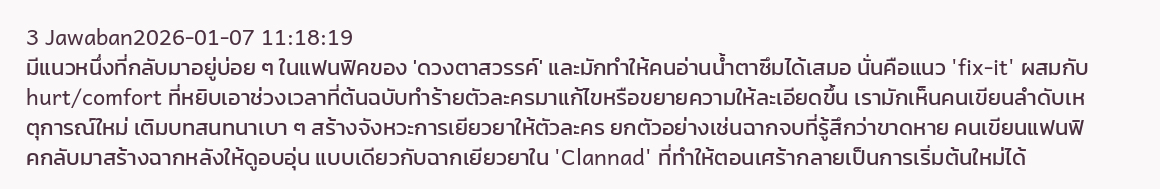3 Jawaban2026-01-07 11:18:19
มีแนวหนึ่งที่กลับมาอยู่บ่อย ๆ ในแฟนฟิคของ 'ดวงตาสวรรค์' และมักทำให้คนอ่านน้ำตาซึมได้เสมอ นั่นคือแนว 'fix-it' ผสมกับ hurt/comfort ที่หยิบเอาช่วงเวลาที่ต้นฉบับทำร้ายตัวละครมาแก้ไขหรือขยายความให้ละเอียดขึ้น เรามักเห็นคนเขียนลำดับเหตุการณ์ใหม่ เติมบทสนทนาเบา ๆ สร้างจังหวะการเยียวยาให้ตัวละคร ยกตัวอย่างเช่นฉากจบที่รู้สึกว่าขาดหาย คนเขียนแฟนฟิคกลับมาสร้างฉากหลังให้ดูอบอุ่น แบบเดียวกับฉากเยียวยาใน 'Clannad' ที่ทำให้ตอนเศร้ากลายเป็นการเริ่มต้นใหม่ได้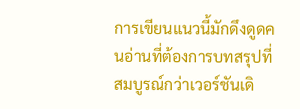การเขียนแนวนี้มักดึงดูดคนอ่านที่ต้องการบทสรุปที่สมบูรณ์กว่าเวอร์ชันเดิ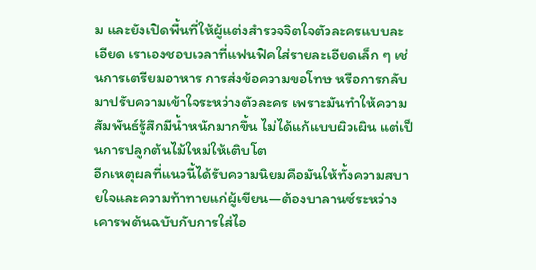ม และยังเปิดพื้นที่ให้ผู้แต่งสำรวจจิตใจตัวละครแบบละเอียด เราเองชอบเวลาที่แฟนฟิคใส่รายละเอียดเล็ก ๆ เช่นการเตรียมอาหาร การส่งข้อความขอโทษ หรือการกลับมาปรับความเข้าใจระหว่างตัวละคร เพราะมันทำให้ความสัมพันธ์รู้สึกมีน้ำหนักมากขึ้น ไม่ได้แก้แบบผิวเผิน แต่เป็นการปลูกต้นไม้ใหม่ให้เติบโต
อีกเหตุผลที่แนวนี้ได้รับความนิยมคือมันให้ทั้งความสบายใจและความท้าทายแก่ผู้เขียน—ต้องบาลานซ์ระหว่างเคารพต้นฉบับกับการใส่ไอ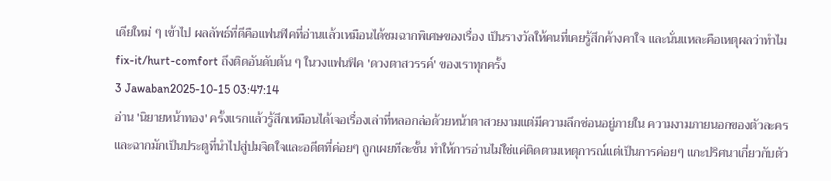เดียใหม่ ๆ เข้าไป ผลลัพธ์ที่ดีคือแฟนฟิคที่อ่านแล้วเหมือนได้ชมฉากพิเศษของเรื่อง เป็นรางวัลให้คนที่เคยรู้สึกค้างคาใจ และนั่นแหละคือเหตุผลว่าทำไม fix-it/hurt-comfort ถึงติดอันดับต้น ๆ ในวงแฟนฟิค 'ดวงตาสวรรค์' ของเราทุกครั้ง
3 Jawaban2025-10-15 03:47:14
อ่าน 'นิยายหน้าทอง' ครั้งแรกแล้วรู้สึกเหมือนได้เจอเรื่องเล่าที่หลอกล่อด้วยหน้าตาสวยงามแต่มีความลึกซ่อนอยู่ภายใน ความงามภายนอกของตัวละครและฉากมักเป็นประตูที่นำไปสู่ปมจิตใจและอดีตที่ค่อยๆ ถูกเผยทีละชั้น ทำให้การอ่านไม่ใช่แค่ติดตามเหตุการณ์แต่เป็นการค่อยๆ แกะปริศนาเกี่ยวกับตัว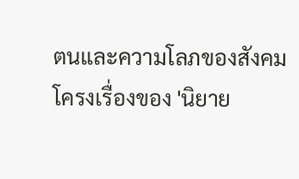ตนและความโลภของสังคม
โครงเรื่องของ 'นิยาย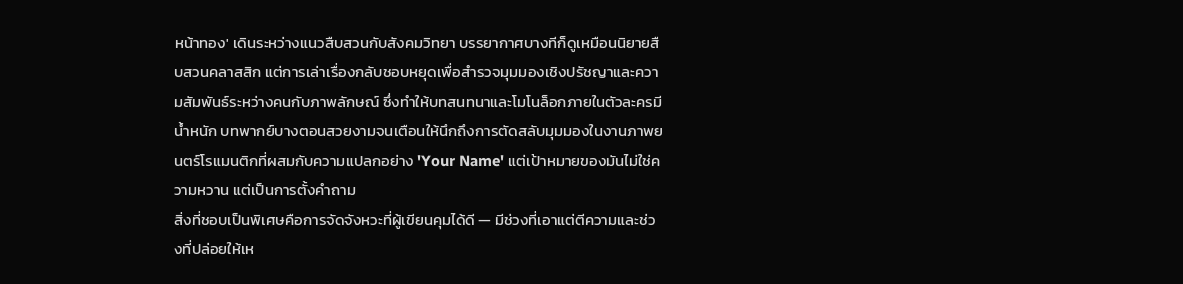หน้าทอง' เดินระหว่างแนวสืบสวนกับสังคมวิทยา บรรยากาศบางทีก็ดูเหมือนนิยายสืบสวนคลาสสิก แต่การเล่าเรื่องกลับชอบหยุดเพื่อสำรวจมุมมองเชิงปรัชญาและความสัมพันธ์ระหว่างคนกับภาพลักษณ์ ซึ่งทำให้บทสนทนาและโมโนล็อกภายในตัวละครมีน้ำหนัก บทพากย์บางตอนสวยงามจนเตือนให้นึกถึงการตัดสลับมุมมองในงานภาพยนตร์โรแมนติกที่ผสมกับความแปลกอย่าง 'Your Name' แต่เป้าหมายของมันไม่ใช่ความหวาน แต่เป็นการตั้งคำถาม
สิ่งที่ชอบเป็นพิเศษคือการจัดจังหวะที่ผู้เขียนคุมได้ดี — มีช่วงที่เอาแต่ตีความและช่วงที่ปล่อยให้เห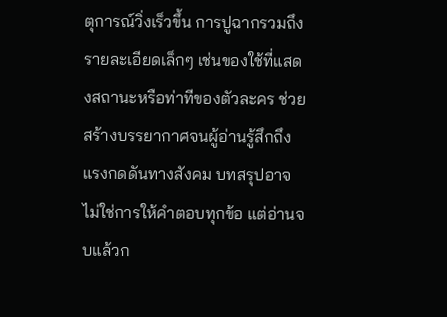ตุการณ์วิ่งเร็วขึ้น การปูฉากรวมถึงรายละเอียดเล็กๆ เช่นของใช้ที่แสดงสถานะหรือท่าทีของตัวละคร ช่วยสร้างบรรยากาศจนผู้อ่านรู้สึกถึงแรงกดดันทางสังคม บทสรุปอาจไม่ใช่การให้คำตอบทุกข้อ แต่อ่านจบแล้วก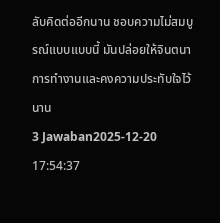ลับคิดต่ออีกนาน ชอบความไม่สมบูรณ์แบบแบบนี้ มันปล่อยให้จินตนาการทำงานและคงความประทับใจไว้นาน
3 Jawaban2025-12-20 17:54:37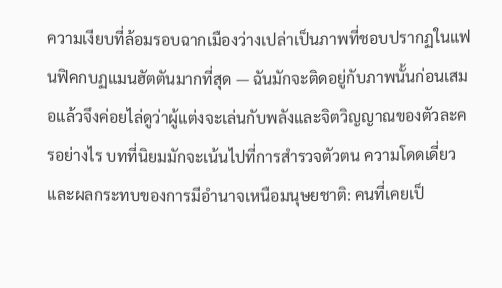ความเงียบที่ล้อมรอบฉากเมืองว่างเปล่าเป็นภาพที่ชอบปรากฏในแฟนฟิคกบฏแมนฮัตตันมากที่สุด — ฉันมักจะติดอยู่กับภาพนั้นก่อนเสมอแล้วจึงค่อยไล่ดูว่าผู้แต่งจะเล่นกับพลังและจิตวิญญาณของตัวละครอย่างไร บทที่นิยมมักจะเน้นไปที่การสำรวจตัวตน ความโดดเดี่ยว และผลกระทบของการมีอำนาจเหนือมนุษยชาติ: คนที่เคยเป็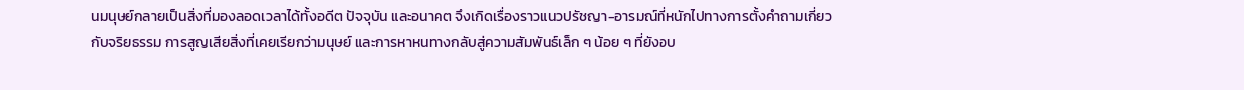นมนุษย์กลายเป็นสิ่งที่มองลอดเวลาได้ทั้งอดีต ปัจจุบัน และอนาคต จึงเกิดเรื่องราวแนวปรัชญา-อารมณ์ที่หนักไปทางการตั้งคำถามเกี่ยวกับจริยธรรม การสูญเสียสิ่งที่เคยเรียกว่ามนุษย์ และการหาหนทางกลับสู่ความสัมพันธ์เล็ก ๆ น้อย ๆ ที่ยังอบ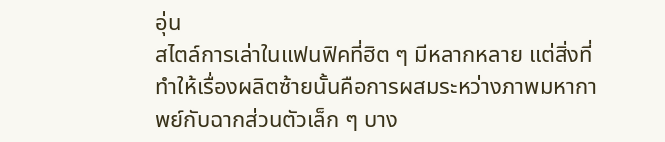อุ่น
สไตล์การเล่าในแฟนฟิคที่ฮิต ๆ มีหลากหลาย แต่สิ่งที่ทำให้เรื่องผลิตซ้ายนั้นคือการผสมระหว่างภาพมหากาพย์กับฉากส่วนตัวเล็ก ๆ บาง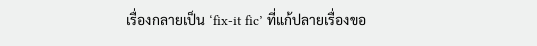เรื่องกลายเป็น ‘fix-it fic’ ที่แก้ปลายเรื่องขอ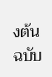งต้นฉบับ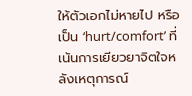ให้ตัวเอกไม่หายไป หรือเป็น ‘hurt/comfort’ ที่เน้นการเยียวยาจิตใจหลังเหตุการณ์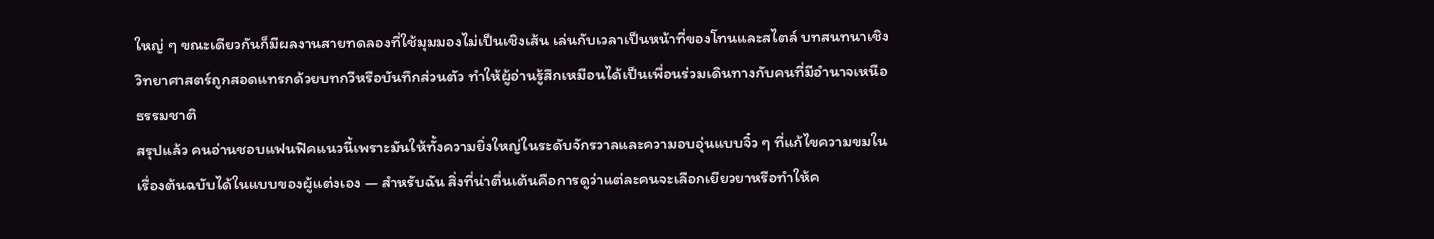ใหญ่ ๆ ขณะเดียวกันก็มีผลงานสายทดลองที่ใช้มุมมองไม่เป็นเชิงเส้น เล่นกับเวลาเป็นหน้าที่ของโทนและสไตล์ บทสนทนาเชิงวิทยาศาสตร์ถูกสอดแทรกด้วยบทกวีหรือบันทึกส่วนตัว ทำให้ผู้อ่านรู้สึกเหมือนได้เป็นเพื่อนร่วมเดินทางกับคนที่มีอำนาจเหนือธรรมชาติ
สรุปแล้ว คนอ่านชอบแฟนฟิคแนวนี้เพราะมันให้ทั้งความยิ่งใหญ่ในระดับจักรวาลและความอบอุ่นแบบจิ๋ว ๆ ที่แก้ไขความขมในเรื่องต้นฉบับได้ในแบบของผู้แต่งเอง — สำหรับฉัน สิ่งที่น่าตื่นเต้นคือการดูว่าแต่ละคนจะเลือกเยียวยาหรือทำให้ค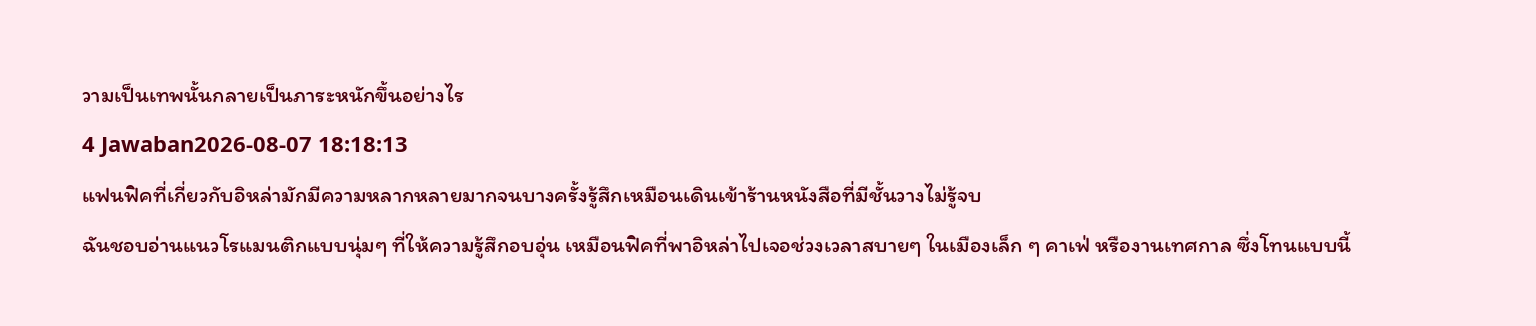วามเป็นเทพนั้นกลายเป็นภาระหนักขึ้นอย่างไร
4 Jawaban2026-08-07 18:18:13
แฟนฟิคที่เกี่ยวกับอิหล่ามักมีความหลากหลายมากจนบางครั้งรู้สึกเหมือนเดินเข้าร้านหนังสือที่มีชั้นวางไม่รู้จบ
ฉันชอบอ่านแนวโรแมนติกแบบนุ่มๆ ที่ให้ความรู้สึกอบอุ่น เหมือนฟิคที่พาอิหล่าไปเจอช่วงเวลาสบายๆ ในเมืองเล็ก ๆ คาเฟ่ หรืองานเทศกาล ซึ่งโทนแบบนี้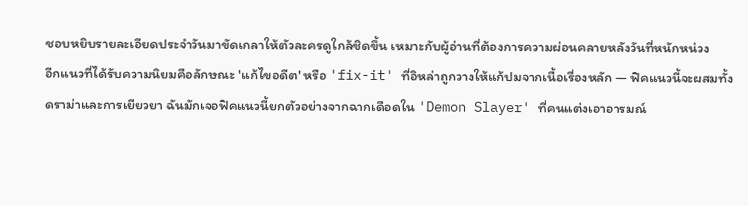ชอบหยิบรายละเอียดประจำวันมาขัดเกลาให้ตัวละครดูใกล้ชิดขึ้น เหมาะกับผู้อ่านที่ต้องการความผ่อนคลายหลังวันที่หนักหน่วง
อีกแนวที่ได้รับความนิยมคือลักษณะ 'แก้ไขอดีต' หรือ 'fix-it' ที่อิหล่าถูกวางให้แก้ปมจากเนื้อเรื่องหลัก — ฟิคแนวนี้จะผสมทั้งดราม่าและการเยียวยา ฉันมักเจอฟิคแนวนี้ยกตัวอย่างจากฉากเดือดใน 'Demon Slayer' ที่คนแต่งเอาอารมณ์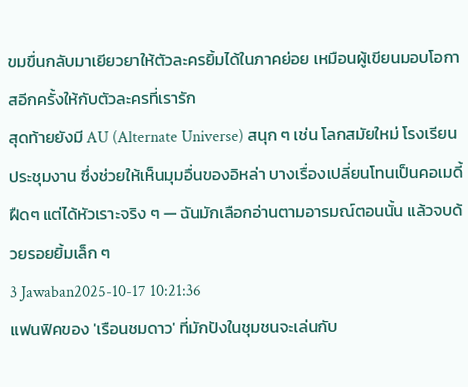ขมขื่นกลับมาเยียวยาให้ตัวละครยิ้มได้ในภาคย่อย เหมือนผู้เขียนมอบโอกาสอีกครั้งให้กับตัวละครที่เรารัก
สุดท้ายยังมี AU (Alternate Universe) สนุก ๆ เช่น โลกสมัยใหม่ โรงเรียน ประชุมงาน ซึ่งช่วยให้เห็นมุมอื่นของอิหล่า บางเรื่องเปลี่ยนโทนเป็นคอเมดี้ฝืดๆ แต่ได้หัวเราะจริง ๆ — ฉันมักเลือกอ่านตามอารมณ์ตอนนั้น แล้วจบด้วยรอยยิ้มเล็ก ๆ
3 Jawaban2025-10-17 10:21:36
แฟนฟิคของ 'เรือนชมดาว' ที่มักปังในชุมชนจะเล่นกับ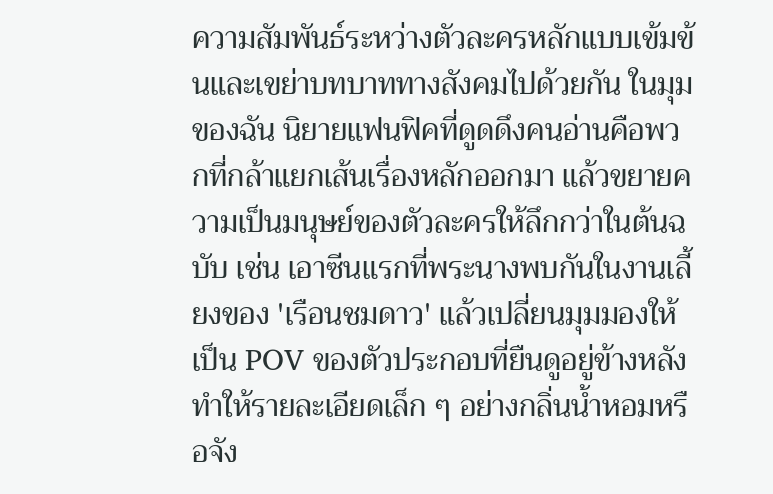ความสัมพันธ์ระหว่างตัวละครหลักแบบเข้มข้นและเขย่าบทบาททางสังคมไปด้วยกัน ในมุมของฉัน นิยายแฟนฟิคที่ดูดดึงคนอ่านคือพวกที่กล้าแยกเส้นเรื่องหลักออกมา แล้วขยายความเป็นมนุษย์ของตัวละครให้ลึกกว่าในต้นฉบับ เช่น เอาซีนแรกที่พระนางพบกันในงานเลี้ยงของ 'เรือนชมดาว' แล้วเปลี่ยนมุมมองให้เป็น POV ของตัวประกอบที่ยืนดูอยู่ข้างหลัง ทำให้รายละเอียดเล็ก ๆ อย่างกลิ่นน้ำหอมหรือจัง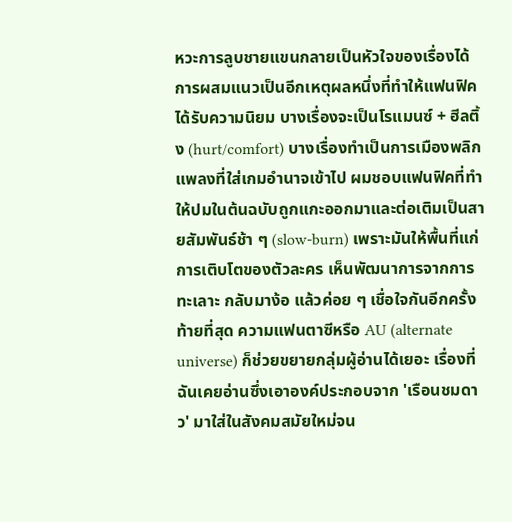หวะการลูบชายแขนกลายเป็นหัวใจของเรื่องได้
การผสมแนวเป็นอีกเหตุผลหนึ่งที่ทำให้แฟนฟิคได้รับความนิยม บางเรื่องจะเป็นโรแมนซ์ + ฮีลติ้ง (hurt/comfort) บางเรื่องทำเป็นการเมืองพลิกแพลงที่ใส่เกมอำนาจเข้าไป ผมชอบแฟนฟิคที่ทำให้ปมในต้นฉบับถูกแกะออกมาและต่อเติมเป็นสายสัมพันธ์ช้า ๆ (slow-burn) เพราะมันให้พื้นที่แก่การเติบโตของตัวละคร เห็นพัฒนาการจากการทะเลาะ กลับมาง้อ แล้วค่อย ๆ เชื่อใจกันอีกครั้ง
ท้ายที่สุด ความแฟนตาซีหรือ AU (alternate universe) ก็ช่วยขยายกลุ่มผู้อ่านได้เยอะ เรื่องที่ฉันเคยอ่านซึ่งเอาองค์ประกอบจาก 'เรือนชมดาว' มาใส่ในสังคมสมัยใหม่จน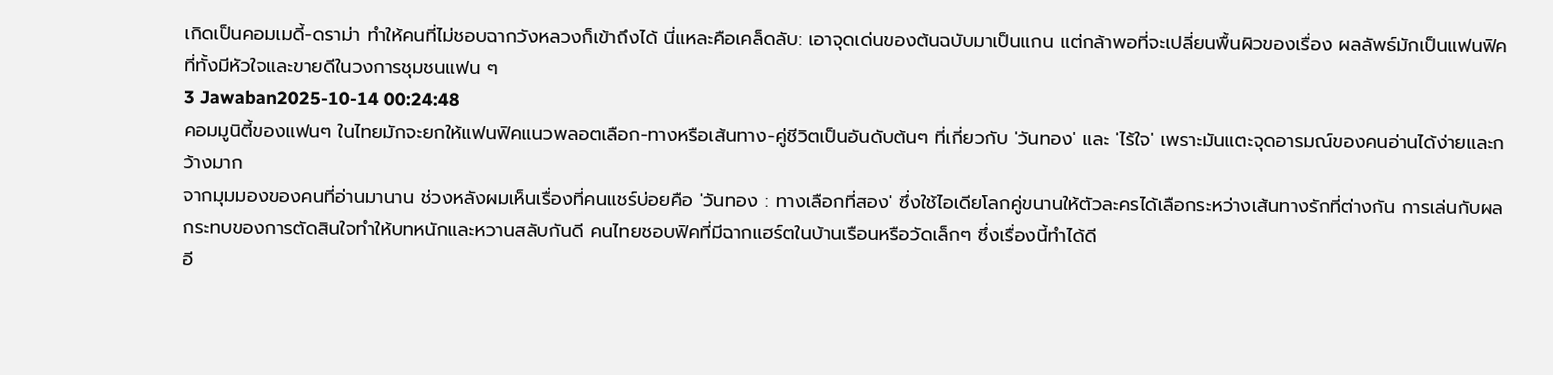เกิดเป็นคอมเมดี้-ดราม่า ทำให้คนที่ไม่ชอบฉากวังหลวงก็เข้าถึงได้ นี่แหละคือเคล็ดลับ: เอาจุดเด่นของต้นฉบับมาเป็นแกน แต่กล้าพอที่จะเปลี่ยนพื้นผิวของเรื่อง ผลลัพธ์มักเป็นแฟนฟิคที่ทั้งมีหัวใจและขายดีในวงการชุมชนแฟน ๆ
3 Jawaban2025-10-14 00:24:48
คอมมูนิตี้ของแฟนๆ ในไทยมักจะยกให้แฟนฟิคแนวพลอตเลือก-ทางหรือเส้นทาง-คู่ชีวิตเป็นอันดับต้นๆ ที่เกี่ยวกับ 'วันทอง' และ 'ไร้ใจ' เพราะมันแตะจุดอารมณ์ของคนอ่านได้ง่ายและกว้างมาก
จากมุมมองของคนที่อ่านมานาน ช่วงหลังผมเห็นเรื่องที่คนแชร์บ่อยคือ 'วันทอง : ทางเลือกที่สอง' ซึ่งใช้ไอเดียโลกคู่ขนานให้ตัวละครได้เลือกระหว่างเส้นทางรักที่ต่างกัน การเล่นกับผลกระทบของการตัดสินใจทำให้บทหนักและหวานสลับกันดี คนไทยชอบฟิคที่มีฉากแฮร์ตในบ้านเรือนหรือวัดเล็กๆ ซึ่งเรื่องนี้ทำได้ดี
อี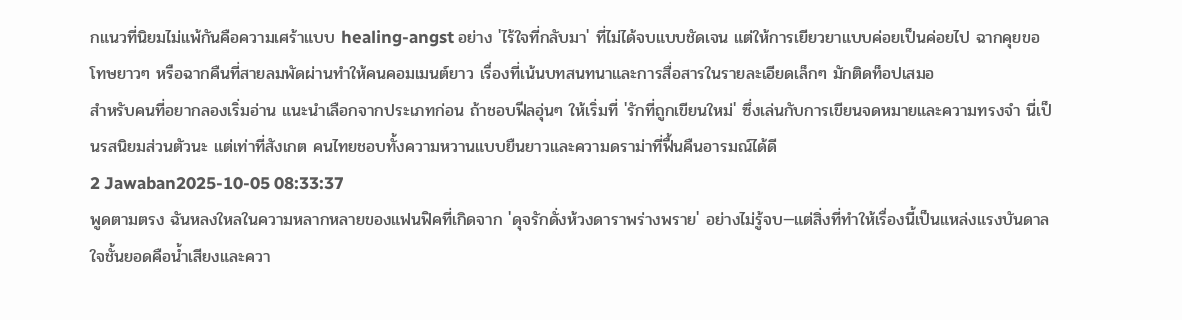กแนวที่นิยมไม่แพ้กันคือความเศร้าแบบ healing-angst อย่าง 'ไร้ใจที่กลับมา' ที่ไม่ได้จบแบบชัดเจน แต่ให้การเยียวยาแบบค่อยเป็นค่อยไป ฉากคุยขอโทษยาวๆ หรือฉากคืนที่สายลมพัดผ่านทำให้คนคอมเมนต์ยาว เรื่องที่เน้นบทสนทนาและการสื่อสารในรายละเอียดเล็กๆ มักติดท็อปเสมอ
สำหรับคนที่อยากลองเริ่มอ่าน แนะนำเลือกจากประเภทก่อน ถ้าชอบฟีลอุ่นๆ ให้เริ่มที่ 'รักที่ถูกเขียนใหม่' ซึ่งเล่นกับการเขียนจดหมายและความทรงจำ นี่เป็นรสนิยมส่วนตัวนะ แต่เท่าที่สังเกต คนไทยชอบทั้งความหวานแบบยืนยาวและความดราม่าที่ฟื้นคืนอารมณ์ได้ดี
2 Jawaban2025-10-05 08:33:37
พูดตามตรง ฉันหลงใหลในความหลากหลายของแฟนฟิคที่เกิดจาก 'ดุจรักดั่งห้วงดาราพร่างพราย' อย่างไม่รู้จบ—แต่สิ่งที่ทำให้เรื่องนี้เป็นแหล่งแรงบันดาลใจชั้นยอดคือน้ำเสียงและควา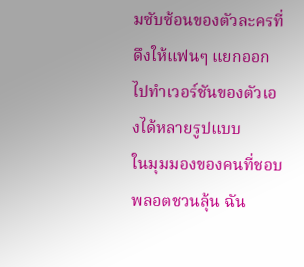มซับซ้อนของตัวละครที่ดึงให้แฟนๆ แยกออกไปทำเวอร์ชันของตัวเองได้หลายรูปแบบ
ในมุมมองของคนที่ชอบพลอตชวนลุ้น ฉัน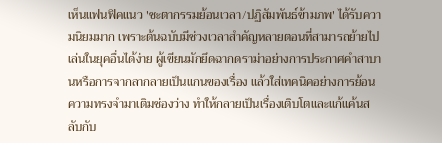เห็นแฟนฟิคแนว 'ชะตากรรมย้อนเวลา/ปฏิสัมพันธ์ข้ามภพ' ได้รับความนิยมมาก เพราะต้นฉบับมีช่วงเวลาสำคัญหลายตอนที่สามารถย้ายไปเล่นในยุคอื่นได้ง่าย ผู้เขียนมักยึดฉากดราม่าอย่างการประกาศคำสาบานหรือการจากลากลายเป็นแกนของเรื่อง แล้วใส่เทคนิคอย่างการย้อนความทรงจำมาเติมช่องว่าง ทำให้กลายเป็นเรื่องเติบโตและแก้แค้นสลับกับ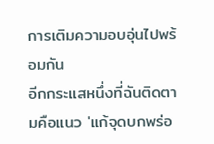การเติมความอบอุ่นไปพร้อมกัน
อีกกระแสหนึ่งที่ฉันติดตามคือแนว 'แก้จุดบกพร่อ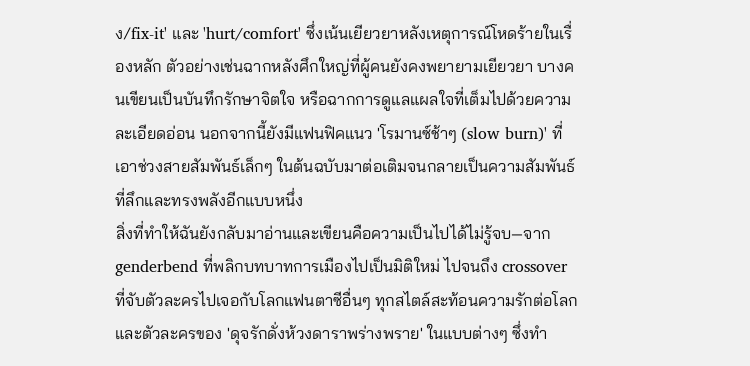ง/fix-it' และ 'hurt/comfort' ซึ่งเน้นเยียวยาหลังเหตุการณ์โหดร้ายในเรื่องหลัก ตัวอย่างเช่นฉากหลังศึกใหญ่ที่ผู้คนยังคงพยายามเยียวยา บางคนเขียนเป็นบันทึกรักษาจิตใจ หรือฉากการดูแลแผลใจที่เต็มไปด้วยความละเอียดอ่อน นอกจากนี้ยังมีแฟนฟิคแนว 'โรมานซ์ช้าๆ (slow burn)' ที่เอาช่วงสายสัมพันธ์เล็กๆ ในต้นฉบับมาต่อเติมจนกลายเป็นความสัมพันธ์ที่ลึกและทรงพลังอีกแบบหนึ่ง
สิ่งที่ทำให้ฉันยังกลับมาอ่านและเขียนคือความเป็นไปได้ไม่รู้จบ—จาก genderbend ที่พลิกบทบาทการเมืองไปเป็นมิติใหม่ ไปจนถึง crossover ที่จับตัวละครไปเจอกับโลกแฟนตาซีอื่นๆ ทุกสไตล์สะท้อนความรักต่อโลกและตัวละครของ 'ดุจรักดั่งห้วงดาราพร่างพราย' ในแบบต่างๆ ซึ่งทำ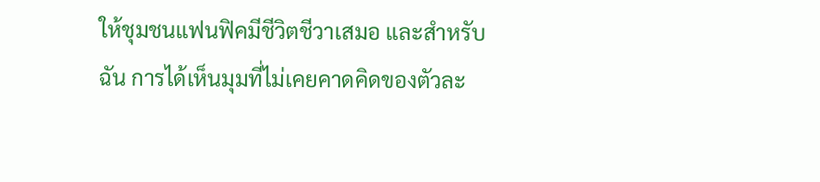ให้ชุมชนแฟนฟิคมีชีวิตชีวาเสมอ และสำหรับฉัน การได้เห็นมุมที่ไม่เคยคาดคิดของตัวละ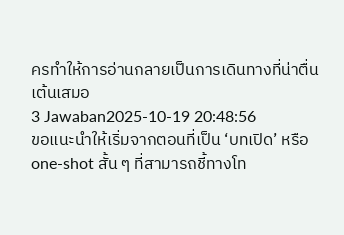ครทำให้การอ่านกลายเป็นการเดินทางที่น่าตื่นเต้นเสมอ
3 Jawaban2025-10-19 20:48:56
ขอแนะนำให้เริ่มจากตอนที่เป็น ‘บทเปิด’ หรือ one-shot สั้น ๆ ที่สามารถชี้ทางโท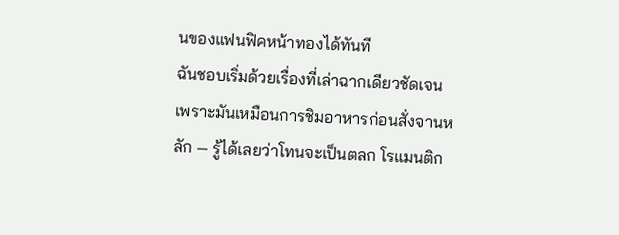นของแฟนฟิคหน้าทองได้ทันที
ฉันชอบเริ่มด้วยเรื่องที่เล่าฉากเดียวชัดเจน เพราะมันเหมือนการชิมอาหารก่อนสั่งจานหลัก — รู้ได้เลยว่าโทนจะเป็นตลก โรแมนติก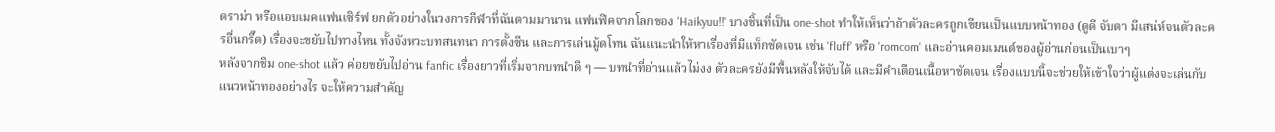ดราม่า หรือแอบเมคแฟนเซิร์ฟ ยกตัวอย่างในวงการกีฬาที่ฉันตามมานาน แฟนฟิคจากโลกของ 'Haikyuu!!' บางชิ้นที่เป็น one-shot ทำให้เห็นว่าถ้าตัวละครถูกเขียนเป็นแบบหน้าทอง (ดูดี จับตา มีเสน่ห์จนตัวละครอื่นกรี๊ด) เรื่องจะขยับไปทางไหน ทั้งจังหวะบทสนทนา การตั้งซีน และการเล่นมู้ดโทน ฉันแนะนำให้หาเรื่องที่มีแท็กชัดเจน เช่น 'fluff' หรือ 'romcom' และอ่านคอมเมนต์ของผู้อ่านก่อนเป็นเบาๆ
หลังจากชิม one-shot แล้ว ค่อยขยับไปอ่าน fanfic เรื่องยาวที่เริ่มจากบทนำดี ๆ — บทนำที่อ่านแล้วไม่งง ตัวละครยังมีพื้นหลังให้จับได้ และมีคำเตือนเนื้อหาชัดเจน เรื่องแบบนี้จะช่วยให้เข้าใจว่าผู้แต่งจะเล่นกับแนวหน้าทองอย่างไร จะให้ความสำคัญ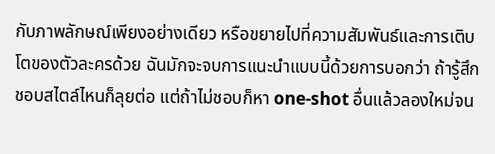กับภาพลักษณ์เพียงอย่างเดียว หรือขยายไปที่ความสัมพันธ์และการเติบโตของตัวละครด้วย ฉันมักจะจบการแนะนำแบบนี้ด้วยการบอกว่า ถ้ารู้สึกชอบสไตล์ไหนก็ลุยต่อ แต่ถ้าไม่ชอบก็หา one-shot อื่นแล้วลองใหม่จน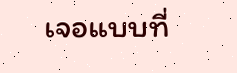เจอแบบที่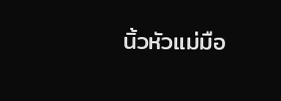นิ้วหัวแม่มือ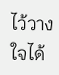ไว้วางใจได้